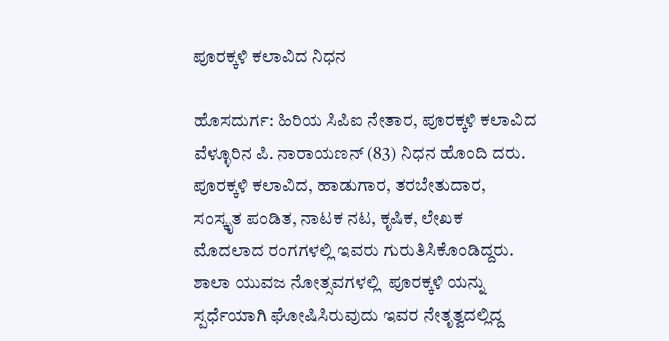ಪೂರಕ್ಕಳಿ ಕಲಾವಿದ ನಿಧನ

ಹೊಸದುರ್ಗ: ಹಿರಿಯ ಸಿಪಿಐ ನೇತಾರ, ಪೂರಕ್ಕಳಿ ಕಲಾವಿದ ವೆಳ್ಳೂರಿನ ಪಿ. ನಾರಾಯಣನ್ (83) ನಿಧನ ಹೊಂದಿ ದರು. ಪೂರಕ್ಕಳಿ ಕಲಾವಿದ, ಹಾಡುಗಾರ, ತರಬೇತುದಾರ, ಸಂಸ್ಕೃತ ಪಂಡಿತ, ನಾಟಕ ನಟ, ಕೃಷಿಕ, ಲೇಖಕ ಮೊದಲಾದ ರಂಗಗಳಲ್ಲಿ ಇವರು ಗುರುತಿಸಿಕೊಂಡಿದ್ದರು. ಶಾಲಾ ಯುವಜ ನೋತ್ಸವಗಳಲ್ಲಿ  ಪೂರಕ್ಕಳಿ ಯನ್ನು ಸ್ಪರ್ಧೆಯಾಗಿ ಘೋಷಿಸಿರುವುದು ಇವರ ನೇತೃತ್ವದಲ್ಲಿದ್ದ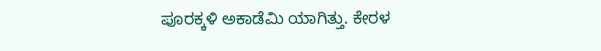ಪೂರಕ್ಕಳಿ ಅಕಾಡೆಮಿ ಯಾಗಿತ್ತು. ಕೇರಳ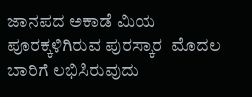ಜಾನಪದ ಅಕಾಡೆ ಮಿಯ ಪೂರಕ್ಕಳಿಗಿರುವ ಪುರಸ್ಕಾರ  ಮೊದಲ ಬಾರಿಗೆ ಲಭಿಸಿರುವುದು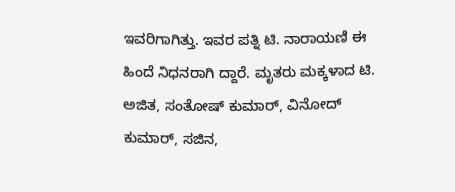ಇವರಿಗಾಗಿತ್ತು. ಇವರ ಪತ್ನಿ ಟಿ. ನಾರಾಯಣಿ ಈ ಹಿಂದೆ ನಿಧನರಾಗಿ ದ್ದಾರೆ. ಮೃತರು ಮಕ್ಕಳಾದ ಟಿ. ಅಜಿತ, ಸಂತೋಷ್ ಕುಮಾರ್, ವಿನೋದ್ ಕುಮಾರ್, ಸಜಿನ,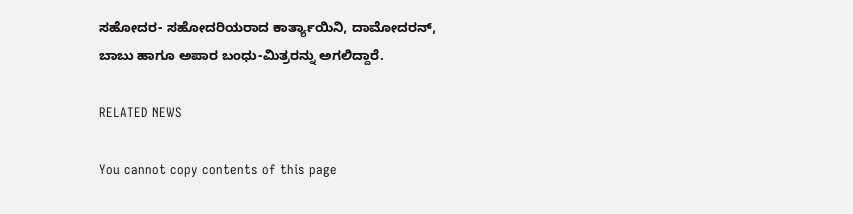ಸಹೋದರ- ಸಹೋದರಿಯರಾದ ಕಾರ್ತ್ಯಾಯಿನಿ, ದಾಮೋದರನ್, ಬಾಬು ಹಾಗೂ ಅಪಾರ ಬಂಧು-ಮಿತ್ರರನ್ನು ಅಗಲಿದ್ದಾರೆ.

RELATED NEWS

You cannot copy contents of this page